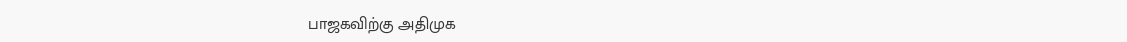பாஜகவிற்கு அதிமுக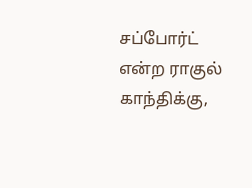சப்போர்ட் என்ற ராகுல் காந்திக்கு,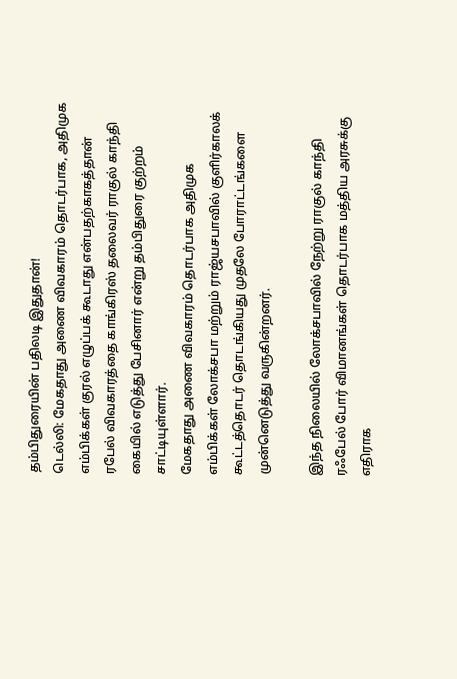தம்பிதுரையின் பதிலடி இதுதான்!
டெல்லி: மேகதாது அணை விவகாரம் தொடர்பாக, அதிமுக எம்பிக்கள் குரல் எழுப்பக் கூடாது என்பதற்காகத்தான் ரபேல் விவகாரத்தை காங்கிரஸ் தலைவர் ராகுல் காந்தி கையில் எடுத்து பேசினார் என்று தம்பிதுரை குற்றம் சாட்டியுள்ளார்.
மேகதாது அணை விவகாரம் தொடர்பாக அதிமுக எம்பிக்கள் லோக்சபா மற்றும் ராஜ்யசபாவில் குளிர்காலக் கூட்டத்தொடர் தொடங்கியது முதலே போராட்டங்களை முன்னெடுத்து வருகின்றனர்.

இந்த நிலையில் லோக்சபாவில் நேற்று ராகுல் காந்தி ரஃபேல் போர் விமானங்கள் தொடர்பாக மத்திய அரசுக்கு எதிராக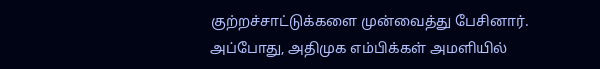குற்றச்சாட்டுக்களை முன்வைத்து பேசினார்.
அப்போது, அதிமுக எம்பிக்கள் அமளியில்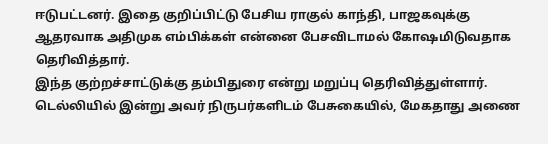ஈடுபட்டனர். இதை குறிப்பிட்டு பேசிய ராகுல் காந்தி, பாஜகவுக்கு ஆதரவாக அதிமுக எம்பிக்கள் என்னை பேசவிடாமல் கோஷமிடுவதாக தெரிவித்தார்.
இந்த குற்றச்சாட்டுக்கு தம்பிதுரை என்று மறுப்பு தெரிவித்துள்ளார். டெல்லியில் இன்று அவர் நிருபர்களிடம் பேசுகையில், மேகதாது அணை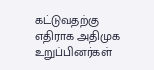கட்டுவதற்கு எதிராக அதிமுக உறுப்பினர்கள்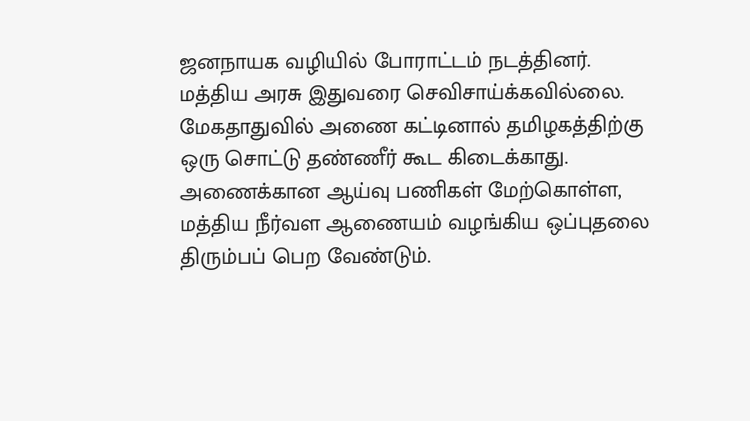ஜனநாயக வழியில் போராட்டம் நடத்தினர். மத்திய அரசு இதுவரை செவிசாய்க்கவில்லை. மேகதாதுவில் அணை கட்டினால் தமிழகத்திற்கு ஒரு சொட்டு தண்ணீர் கூட கிடைக்காது.
அணைக்கான ஆய்வு பணிகள் மேற்கொள்ள, மத்திய நீர்வள ஆணையம் வழங்கிய ஒப்புதலை திரும்பப் பெற வேண்டும்.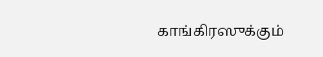காங்கிரஸுக்கும்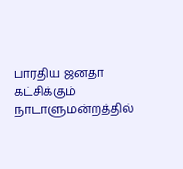பாரதிய ஜனதா கட்சிக்கும் நாடாளுமன்றத்தில்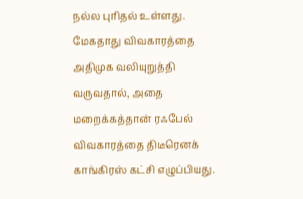நல்ல புரிதல் உள்ளது.
மேகதாது விவகாரத்தை அதிமுக வலியுறுத்தி வருவதால், அதை மறைக்கத்தான் ரஃபேல் விவகாரத்தை திடீரெனக் காங்கிரஸ் கட்சி எழுப்பியது.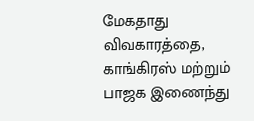மேகதாது விவகாரத்தை, காங்கிரஸ் மற்றும் பாஜக இணைந்து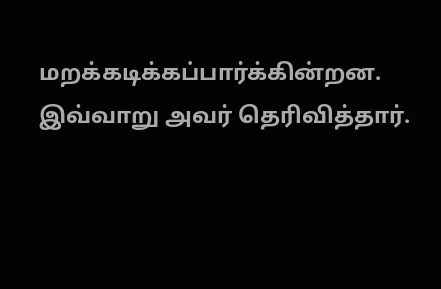மறக்கடிக்கப்பார்க்கின்றன. இவ்வாறு அவர் தெரிவித்தார்.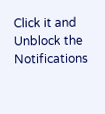Click it and Unblock the Notifications